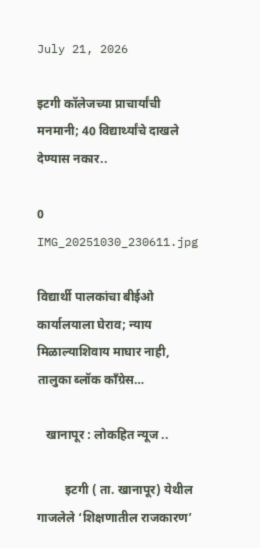July 21, 2026

इटगी कॉलेजच्या प्राचार्यांची मनमानी; 40 विद्यार्थ्यांचे दाखले देण्यास नकार..

0
IMG_20251030_230611.jpg

विद्यार्थी पालकांचा बीईओ कार्यालयाला घेराव; न्याय मिळाल्याशिवाय माघार नाही, तालुका ब्लॉक काँग्रेस…

   खानापूर : लोकहित न्यूज ..

         इटगी ( ता. खानापूर) येथील गाजलेले ‘शिक्षणातील राजकारण’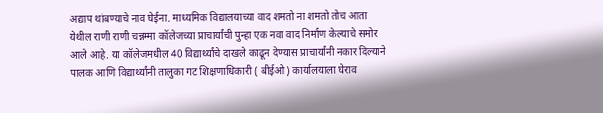अद्याप थांबण्याचे नाव घेईना. माध्यमिक विद्यालयाच्या वाद शमतो ना शमतो तोच आता येथील राणी राणी चन्नम्मा कॉलेजच्या प्राचार्यांची पुन्हा एक नवा वाद निर्माण केल्याचे समोर आले आहे. या कॉलेजमधील 40 विद्यार्थ्यांचे दाखले काढून देण्यास प्राचार्यांनी नकार दिल्याने पालक आणि विद्यार्थ्यांनी तालुका गट शिक्षणाधिकारी ( बीईओ) कार्यालयाला घेराव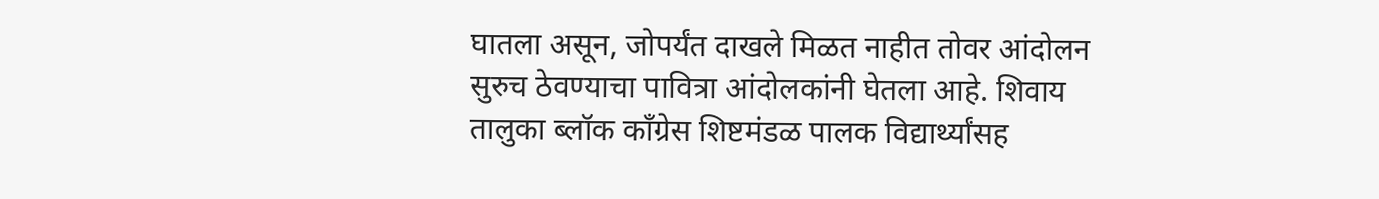घातला असून, जोपर्यंत दाखले मिळत नाहीत तोवर आंदोलन सुरुच ठेवण्याचा पावित्रा आंदोलकांनी घेतला आहे. शिवाय तालुका ब्लॉक काँग्रेस शिष्टमंडळ पालक विद्यार्थ्यांसह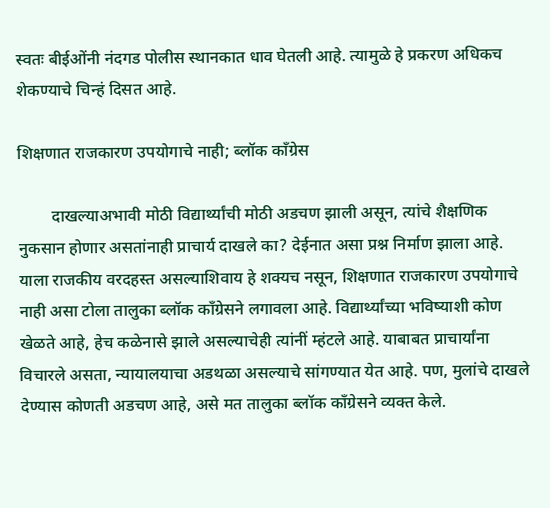स्वतः बीईओंनी नंदगड पोलीस स्थानकात धाव घेतली आहे. त्यामुळे हे प्रकरण अधिकच शेकण्याचे चिन्हं दिसत आहे.

शिक्षणात राजकारण उपयोगाचे नाही; ब्लॉक काँग्रेस

        दाखल्याअभावी मोठी विद्यार्थ्यांची मोठी अडचण झाली असून, त्यांचे शैक्षणिक नुकसान होणार असतांनाही प्राचार्य दाखले का? देईनात असा प्रश्न निर्माण झाला आहे. याला राजकीय वरदहस्त असल्याशिवाय हे शक्यच नसून, शिक्षणात राजकारण उपयोगाचे नाही असा टोला तालुका ब्लॉक काँग्रेसने लगावला आहे. विद्यार्थ्यांच्या भविष्याशी कोण खेळते आहे, हेच कळेनासे झाले असल्याचेही त्यांनीं म्हंटले आहे. याबाबत प्राचार्यांना विचारले असता, न्यायालयाचा अडथळा असल्याचे सांगण्यात येत आहे. पण, मुलांचे दाखले देण्यास कोणती अडचण आहे, असे मत तालुका ब्लॉक काँग्रेसने व्यक्त केले.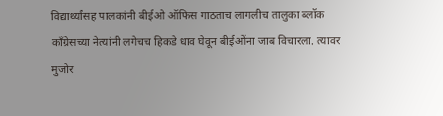विद्यार्थ्यांसह पालकांनी बीईओ ऑफिस गाठताच लागलीच तालुका ब्लॉक काँग्रेसच्या नेत्यांनी लगेचच हिकडे धाव घेवून बीईओंना जाब विचारला. त्यावर मुजोर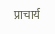प्राचार्य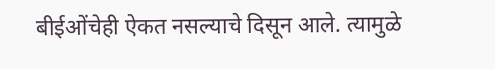बीईओंचेही ऐकत नसल्याचे दिसून आले. त्यामुळे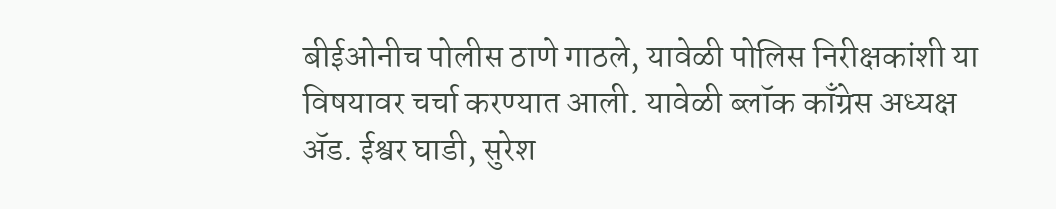बीईओनीच पोलीस ठाणे गाठले, यावेळी पोलिस निरीक्षकांशी या विषयावर चर्चा करण्यात आली. यावेळी ब्लॉक काँग्रेस अध्यक्ष ॲड. ईश्वर घाडी, सुरेश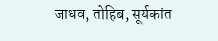जाधव, तोहिब, सूर्यकांत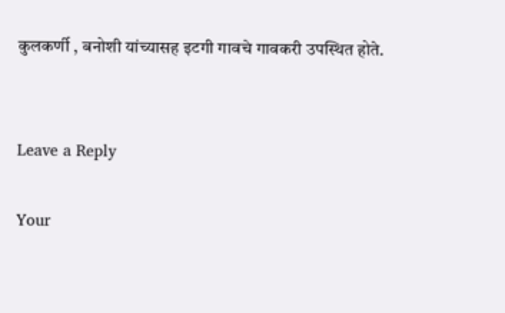कुलकर्णी , बनोशी यांच्यासह इटगी गावचे गावकरी उपस्थित होते.


Leave a Reply

Your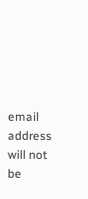email address will not be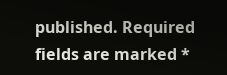published. Required fields are marked *